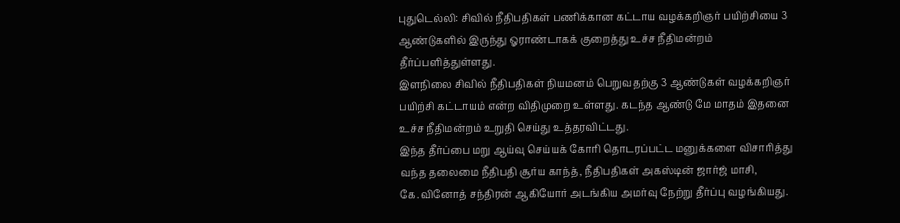புதுடெல்லி: சிவில் நீதிபதிகள் பணிக்கான கட்டாய வழக்கறிஞர் பயிற்சியை 3 ஆண்டுகளில் இருந்து ஓராண்டாகக் குறைத்து உச்ச நீதிமன்றம் தீர்ப்பளித்துள்ளது.
இளநிலை சிவில் நீதிபதிகள் நியமனம் பெறுவதற்கு 3 ஆண்டுகள் வழக்கறிஞர் பயிற்சி கட்டாயம் என்ற விதிமுறை உள்ளது. கடந்த ஆண்டு மே மாதம் இதனை உச்ச நீதிமன்றம் உறுதி செய்து உத்தரவிட்டது.
இந்த தீர்ப்பை மறு ஆய்வு செய்யக் கோரி தொடரப்பட்ட மனுக்களை விசாரித்து வந்த தலைமை நீதிபதி சூர்ய காந்த், நீதிபதிகள் அகஸ்டின் ஜார்ஜ் மாசி, கே.வினோத் சந்திரன் ஆகியோர் அடங்கிய அமர்வு நேற்று தீர்ப்பு வழங்கியது.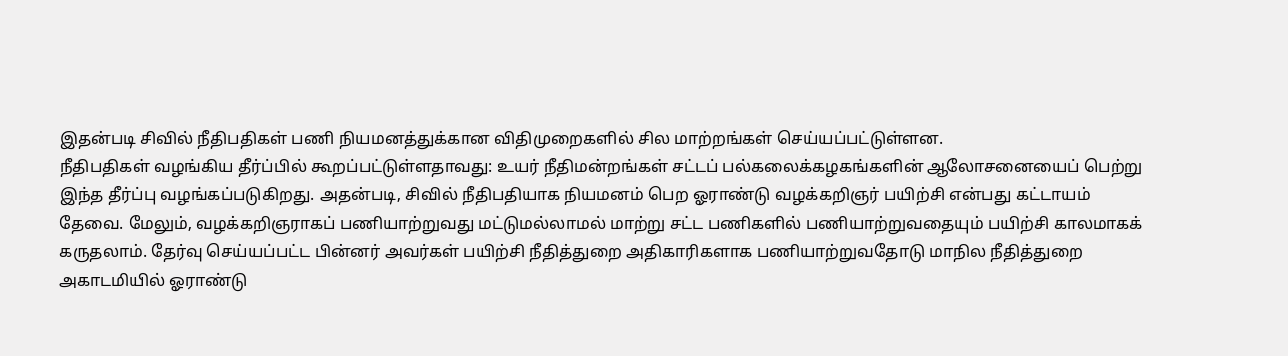இதன்படி சிவில் நீதிபதிகள் பணி நியமனத்துக்கான விதிமுறைகளில் சில மாற்றங்கள் செய்யப்பட்டுள்ளன.
நீதிபதிகள் வழங்கிய தீர்ப்பில் கூறப்பட்டுள்ளதாவது: உயர் நீதிமன்றங்கள் சட்டப் பல்கலைக்கழகங்களின் ஆலோசனையைப் பெற்று இந்த தீர்ப்பு வழங்கப்படுகிறது. அதன்படி, சிவில் நீதிபதியாக நியமனம் பெற ஓராண்டு வழக்கறிஞர் பயிற்சி என்பது கட்டாயம் தேவை. மேலும், வழக்கறிஞராகப் பணியாற்றுவது மட்டுமல்லாமல் மாற்று சட்ட பணிகளில் பணியாற்றுவதையும் பயிற்சி காலமாகக் கருதலாம். தேர்வு செய்யப்பட்ட பின்னர் அவர்கள் பயிற்சி நீதித்துறை அதிகாரிகளாக பணியாற்றுவதோடு மாநில நீதித்துறை அகாடமியில் ஓராண்டு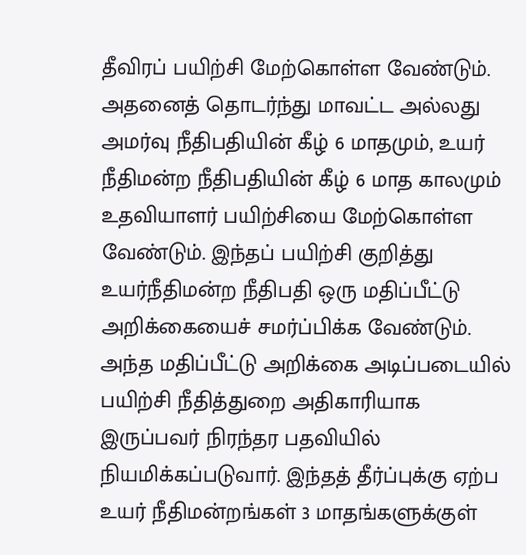தீவிரப் பயிற்சி மேற்கொள்ள வேண்டும்.
அதனைத் தொடர்ந்து மாவட்ட அல்லது அமர்வு நீதிபதியின் கீழ் 6 மாதமும், உயர் நீதிமன்ற நீதிபதியின் கீழ் 6 மாத காலமும் உதவியாளர் பயிற்சியை மேற்கொள்ள வேண்டும். இந்தப் பயிற்சி குறித்து உயர்நீதிமன்ற நீதிபதி ஒரு மதிப்பீட்டு அறிக்கையைச் சமர்ப்பிக்க வேண்டும்.
அந்த மதிப்பீட்டு அறிக்கை அடிப்படையில் பயிற்சி நீதித்துறை அதிகாரியாக இருப்பவர் நிரந்தர பதவியில் நியமிக்கப்படுவார். இந்தத் தீர்ப்புக்கு ஏற்ப உயர் நீதிமன்றங்கள் 3 மாதங்களுக்குள்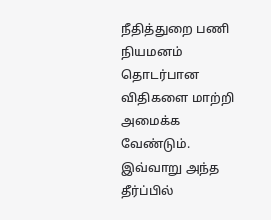நீதித்துறை பணி நியமனம் தொடர்பான விதிகளை மாற்றி அமைக்க வேண்டும். இவ்வாறு அந்த தீர்ப்பில்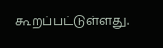கூறப்பட்டுள்ளது.